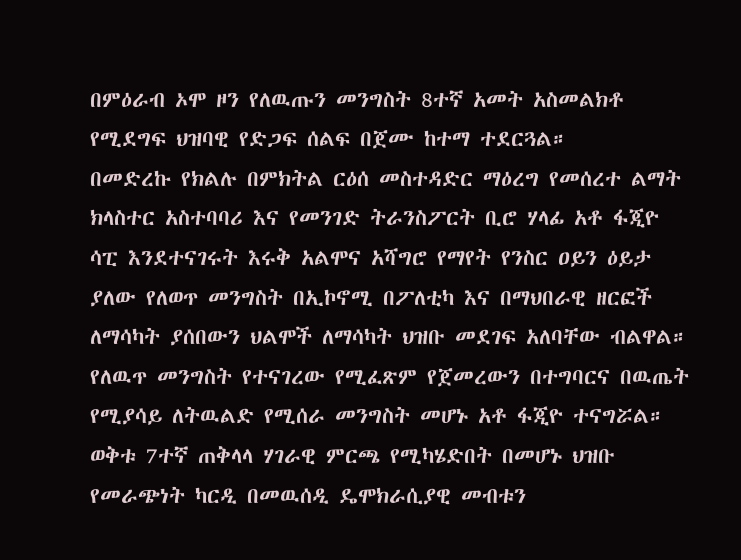በምዕራብ ኦሞ ዞን የለዉጡን መንግስት 8ተኛ አመት አስመልክቶ የሚደግፍ ህዝባዊ የድጋፍ ሰልፍ በጀሙ ከተማ ተደርጓል።
በመድረኩ የክልሉ በምክትል ርዕሰ መስተዳድር ማዕረግ የመሰረተ ልማት ክላስተር አስተባባሪ እና የመንገድ ትራንስፖርት ቢሮ ሃላፊ አቶ ፋጂዮ ሳፒ እንደተናገሩት እሩቅ አልሞና አሻግሮ የማየት የንስር ዐይን ዕይታ ያለው የለወጥ መንግስት በኢኮኖሚ በፖለቲካ እና በማህበራዊ ዘርፎች ለማሳካት ያሰበውን ህልሞች ለማሳካት ህዝቡ መደገፍ አለባቸው ብልዋል።
የለዉጥ መንግስት የተናገረው የሚፈጽም የጀመረውን በተግባርና በዉጤት የሚያሳይ ለትዉልድ የሚሰራ መንግስት መሆኑ አቶ ፋጂዮ ተናግሯል።
ወቅቱ 7ተኛ ጠቅላላ ሃገራዊ ምርጫ የሚካሄድበት በመሆኑ ህዝቡ የመራጭነት ካርዲ በመዉሰዲ ዴሞክራሲያዊ መብቱን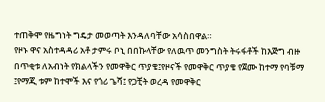ተጠቅሞ የዜግነት ግዴታ መወጣት እንዳለባቸው አሳስበዋል።
የዞኑ ዋና አስተዳዳሪ አቶ ታምሩ ቦኒ በበኩላቸው የለዉጥ መንግስት ትሩፋቶች ከእጅግ ብዙ በጥቂቱ ለአብነት የክልላችን የመዋቅር ጥያቄ፤የዞናች የመዋቅር ጥያቄ የጀሙ ከተማ የባቹማ ፤የማጂ ቱም ከተሞች እና የጎሪ ጌሻ፤ የጋቺት ወረዳ የመዋቅር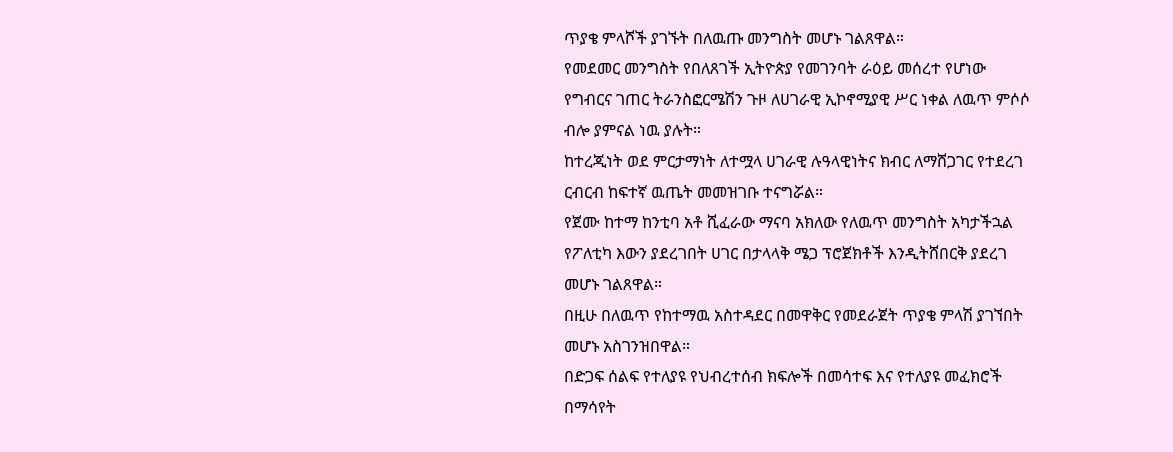ጥያቄ ምላሾች ያገኙት በለዉጡ መንግስት መሆኑ ገልጸዋል።
የመደመር መንግስት የበለጸገች ኢትዮጵያ የመገንባት ራዕይ መሰረተ የሆነው የግብርና ገጠር ትራንስፎርሜሽን ጉዞ ለሀገራዊ ኢኮኖሚያዊ ሥር ነቀል ለዉጥ ምሶሶ ብሎ ያምናል ነዉ ያሉት።
ከተረጂነት ወደ ምርታማነት ለተሟላ ሀገራዊ ሉዓላዊነትና ክብር ለማሸጋገር የተደረገ ርብርብ ከፍተኛ ዉጤት መመዝገቡ ተናግሯል።
የጀሙ ከተማ ከንቲባ አቶ ሺፈራው ማናባ አክለው የለዉጥ መንግስት አካታችኋል የፖለቲካ እውን ያደረገበት ሀገር በታላላቅ ሜጋ ፕሮጀክቶች እንዲትሸበርቅ ያደረገ መሆኑ ገልጸዋል።
በዚሁ በለዉጥ የከተማዉ አስተዳደር በመዋቅር የመደራጀት ጥያቄ ምላሽ ያገኘበት መሆኑ አስገንዝበዋል።
በድጋፍ ሰልፍ የተለያዩ የህብረተሰብ ክፍሎች በመሳተፍ እና የተለያዩ መፈክሮች በማሳየት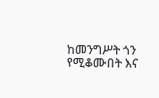ከመንግሥት ጎን የሚቆሙበት እና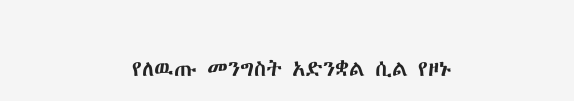የለዉጡ መንግስት አድንቋል ሲል የዞኑ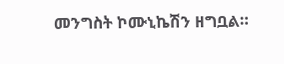መንግስት ኮሙኒኬሽን ዘግቧል።